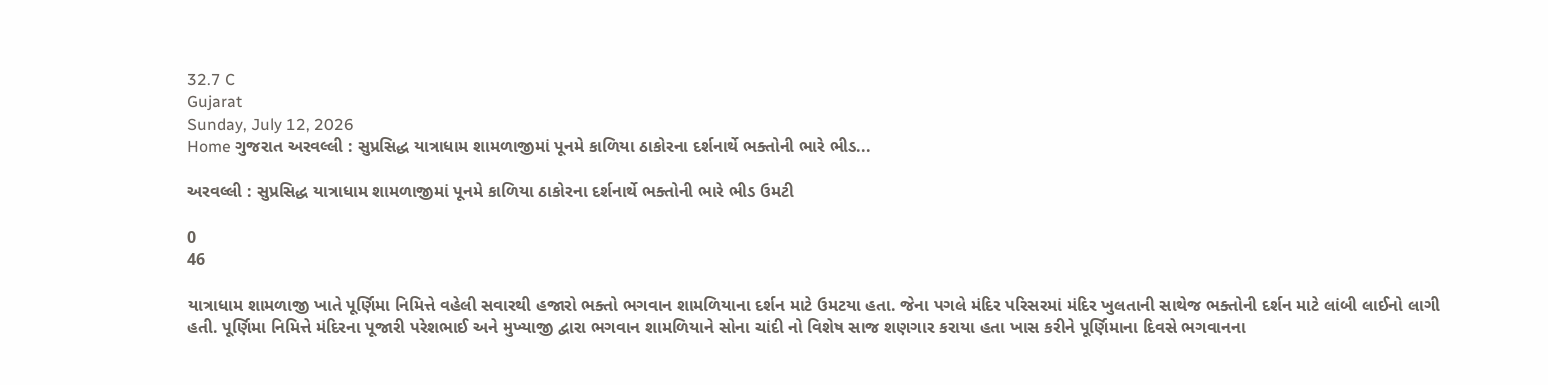32.7 C
Gujarat
Sunday, July 12, 2026
Home ગુજરાત અરવલ્લી : સુપ્રસિદ્ધ યાત્રાધામ શામળાજીમાં પૂનમે કાળિયા ઠાકોરના દર્શનાર્થે ભક્તોની ભારે ભીડ...

અરવલ્લી : સુપ્રસિદ્ધ યાત્રાધામ શામળાજીમાં પૂનમે કાળિયા ઠાકોરના દર્શનાર્થે ભક્તોની ભારે ભીડ ઉમટી

0
46

યાત્રાધામ શામળાજી ખાતે પૂર્ણિમા નિમિત્તે વહેલી સવારથી હજારો ભક્તો ભગવાન શામળિયાના દર્શન માટે ઉમટયા હતા. જેના પગલે મંદિર પરિસરમાં મંદિર ખુલતાની સાથેજ ભક્તોની દર્શન માટે લાંબી લાઈનો લાગી હતી. પૂર્ણિમા નિમિત્તે મંદિરના પૂજારી પરેશભાઈ અને મુખ્યાજી દ્વારા ભગવાન શામળિયાને સોના ચાંદી નો વિશેષ સાજ શણગાર કરાયા હતા ખાસ કરીને પૂર્ણિમાના દિવસે ભગવાનના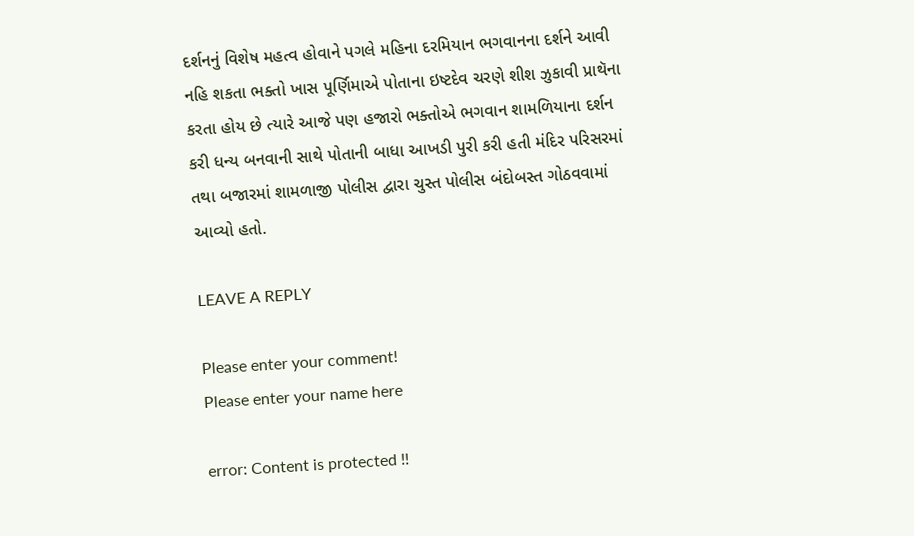દર્શનનું વિશેષ મહત્વ હોવાને પગલે મહિના દરમિયાન ભગવાનના દર્શને આવી નહિ શકતા ભક્તો ખાસ પૂર્ણિમાએ પોતાના ઇષ્ટદેવ ચરણે શીશ ઝુકાવી પ્રાથૅના કરતા હોય છે ત્યારે આજે પણ હજારો ભક્તોએ ભગવાન શામળિયાના દર્શન કરી ધન્ય બનવાની સાથે પોતાની બાધા આખડી પુરી કરી હતી મંદિર પરિસરમાં તથા બજારમાં શામળાજી પોલીસ દ્વારા ચુસ્ત પોલીસ બંદોબસ્ત ગોઠવવામાં આવ્યો હતો.

LEAVE A REPLY

Please enter your comment!
Please enter your name here

error: Content is protected !!